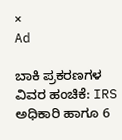×
Ad

ಬಾಕಿ ಪ್ರಕರಣಗಳ ವಿವರ ಹಂಚಿಕೆ: IRS ಅಧಿಕಾರಿ ಹಾಗೂ 6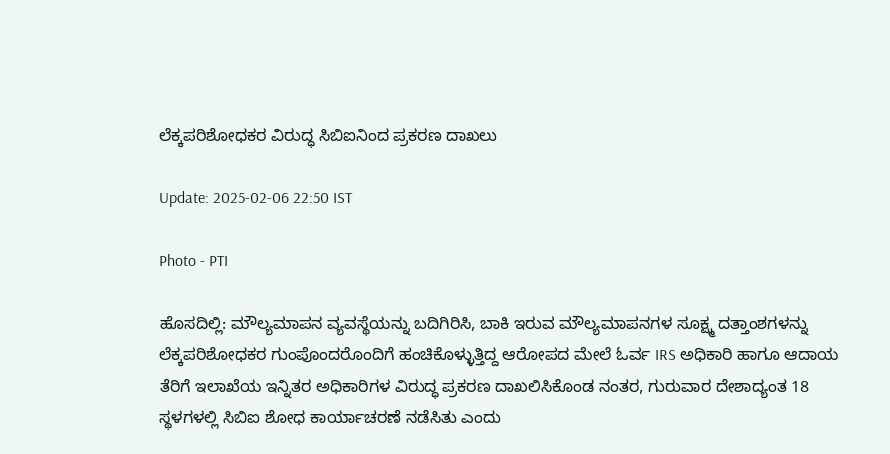ಲೆಕ್ಕಪರಿಶೋಧಕರ ವಿರುದ್ಧ ಸಿಬಿಐನಿಂದ ಪ್ರಕರಣ ದಾಖಲು

Update: 2025-02-06 22:50 IST

Photo - PTI

ಹೊಸದಿಲ್ಲಿ: ಮೌಲ್ಯಮಾಪನ ವ್ಯವಸ್ಥೆಯನ್ನು ಬದಿಗಿರಿಸಿ, ಬಾಕಿ ಇರುವ ಮೌಲ್ಯಮಾಪನಗಳ ಸೂಕ್ಷ್ಮ ದತ್ತಾಂಶಗಳನ್ನು ಲೆಕ್ಕಪರಿಶೋಧಕರ ಗುಂಪೊಂದರೊಂದಿಗೆ ಹಂಚಿಕೊಳ್ಳುತ್ತಿದ್ದ ಆರೋಪದ ಮೇಲೆ ಓರ್ವ IRS ಅಧಿಕಾರಿ ಹಾಗೂ ಆದಾಯ ತೆರಿಗೆ ಇಲಾಖೆಯ ಇನ್ನಿತರ ಅಧಿಕಾರಿಗಳ ವಿರುದ್ಧ ಪ್ರಕರಣ ದಾಖಲಿಸಿಕೊಂಡ ನಂತರ, ಗುರುವಾರ ದೇಶಾದ್ಯಂತ 18 ಸ್ಥಳಗಳಲ್ಲಿ ಸಿಬಿಐ ಶೋಧ ಕಾರ್ಯಾಚರಣೆ ನಡೆಸಿತು ಎಂದು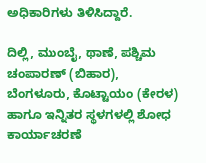ಅಧಿಕಾರಿಗಳು ತಿಳಿಸಿದ್ದಾರೆ.

ದಿಲ್ಲಿ, ಮುಂಬೈ, ಥಾಣೆ, ಪಶ್ಚಿಮ ಚಂಪಾರಣ್ (ಬಿಹಾರ), ಬೆಂಗಳೂರು, ಕೊಟ್ಟಾಯಂ (ಕೇರಳ) ಹಾಗೂ ಇನ್ನಿತರ ಸ್ಥಳಗಳಲ್ಲಿ ಶೋಧ ಕಾರ್ಯಾಚರಣೆ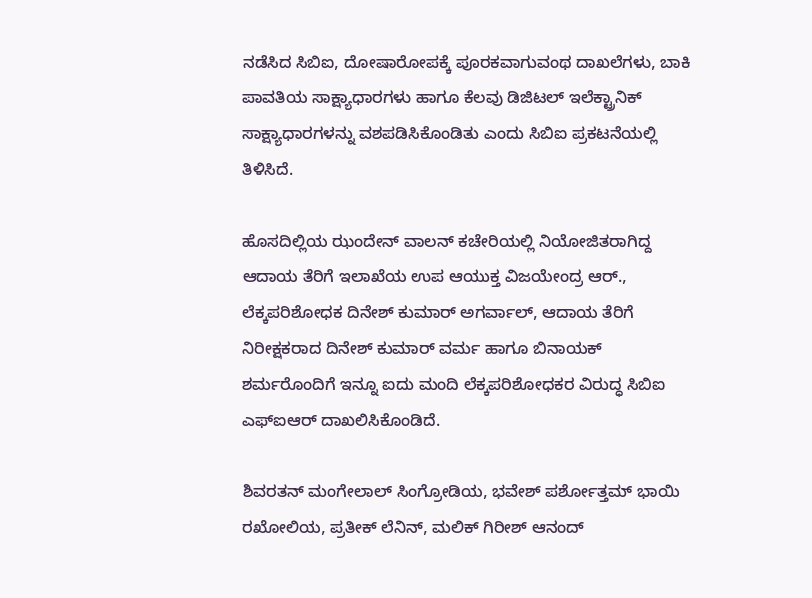ನಡೆಸಿದ ಸಿಬಿಐ, ದೋಷಾರೋಪಕ್ಕೆ ಪೂರಕವಾಗುವಂಥ ದಾಖಲೆಗಳು, ಬಾಕಿ ಪಾವತಿಯ ಸಾಕ್ಷ್ಯಾಧಾರಗಳು ಹಾಗೂ ಕೆಲವು ಡಿಜಿಟಲ್ ಇಲೆಕ್ಟ್ರಾನಿಕ್ ಸಾಕ್ಷ್ಯಾಧಾರಗಳನ್ನು ವಶಪಡಿಸಿಕೊಂಡಿತು ಎಂದು ಸಿಬಿಐ ಪ್ರಕಟನೆಯಲ್ಲಿ ತಿಳಿಸಿದೆ.

ಹೊಸದಿಲ್ಲಿಯ ಝಂದೇನ್ ವಾಲನ್ ಕಚೇರಿಯಲ್ಲಿ ನಿಯೋಜಿತರಾಗಿದ್ದ ಆದಾಯ ತೆರಿಗೆ ಇಲಾಖೆಯ ಉಪ ಆಯುಕ್ತ ವಿಜಯೇಂದ್ರ ಆರ್., ಲೆಕ್ಕಪರಿಶೋಧಕ ದಿನೇಶ್ ಕುಮಾರ್ ಅಗರ್ವಾಲ್, ಆದಾಯ ತೆರಿಗೆ ನಿರೀಕ್ಷಕರಾದ ದಿನೇಶ್ ಕುಮಾರ್ ವರ್ಮ ಹಾಗೂ ಬಿನಾಯಕ್ ಶರ್ಮರೊಂದಿಗೆ ಇನ್ನೂ ಐದು ಮಂದಿ ಲೆಕ್ಕಪರಿಶೋಧಕರ ವಿರುದ್ಧ ಸಿಬಿಐ ಎಫ್ಐಆರ್ ದಾಖಲಿಸಿಕೊಂಡಿದೆ.

ಶಿವರತನ್ ಮಂಗೇಲಾಲ್ ಸಿಂಗ್ರೋಡಿಯ, ಭವೇಶ್ ಪರ್ಶೋತ್ತಮ್ ಭಾಯಿ ರಖೋಲಿಯ, ಪ್ರತೀಕ್ ಲೆನಿನ್, ಮಲಿಕ್ ಗಿರೀಶ್ ಆನಂದ್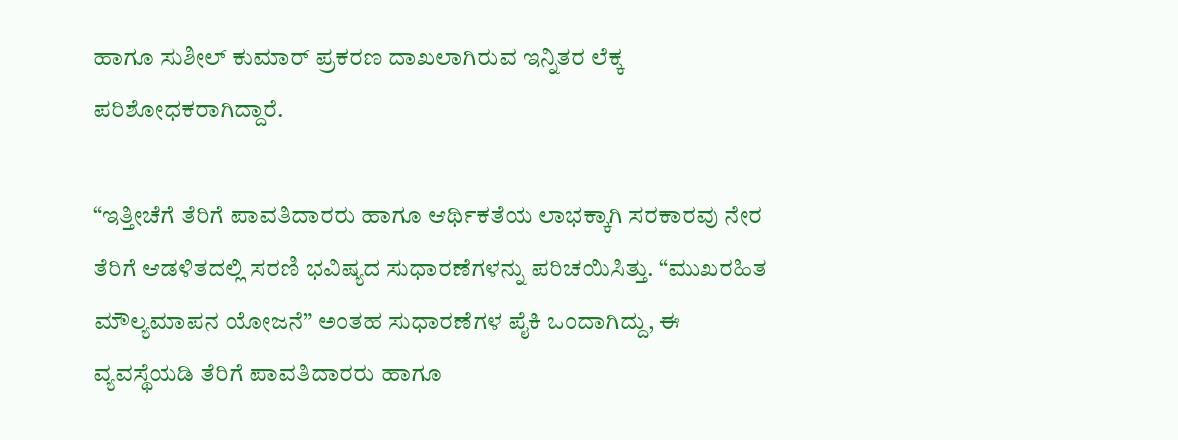ಹಾಗೂ ಸುಶೀಲ್ ಕುಮಾರ್ ಪ್ರಕರಣ ದಾಖಲಾಗಿರುವ ಇನ್ನಿತರ ಲೆಕ್ಕ ಪರಿಶೋಧಕರಾಗಿದ್ದಾರೆ.

“ಇತ್ತೀಚೆಗೆ ತೆರಿಗೆ ಪಾವತಿದಾರರು ಹಾಗೂ ಆರ್ಥಿಕತೆಯ ಲಾಭಕ್ಕಾಗಿ ಸರಕಾರವು ನೇರ ತೆರಿಗೆ ಆಡಳಿತದಲ್ಲಿ ಸರಣಿ ಭವಿಷ್ಯದ ಸುಧಾರಣೆಗಳನ್ನು ಪರಿಚಯಿಸಿತ್ತು. “ಮುಖರಹಿತ ಮೌಲ್ಯಮಾಪನ ಯೋಜನೆ” ಅಂತಹ ಸುಧಾರಣೆಗಳ ಪೈಕಿ ಒಂದಾಗಿದ್ದು, ಈ ವ್ಯವಸ್ಥೆಯಡಿ ತೆರಿಗೆ ಪಾವತಿದಾರರು ಹಾಗೂ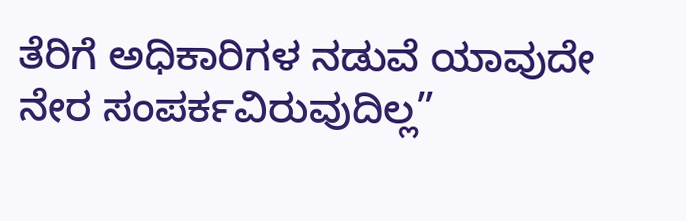ತೆರಿಗೆ ಅಧಿಕಾರಿಗಳ ನಡುವೆ ಯಾವುದೇ ನೇರ ಸಂಪರ್ಕವಿರುವುದಿಲ್ಲ”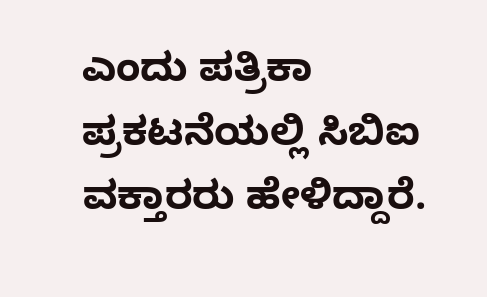ಎಂದು ಪತ್ರಿಕಾ ಪ್ರಕಟನೆಯಲ್ಲಿ ಸಿಬಿಐ ವಕ್ತಾರರು ಹೇಳಿದ್ದಾರೆ.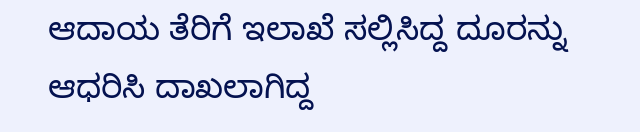ಆದಾಯ ತೆರಿಗೆ ಇಲಾಖೆ ಸಲ್ಲಿಸಿದ್ದ ದೂರನ್ನು ಆಧರಿಸಿ ದಾಖಲಾಗಿದ್ದ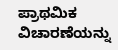ಪ್ರಾಥಮಿಕ ವಿಚಾರಣೆಯನ್ನು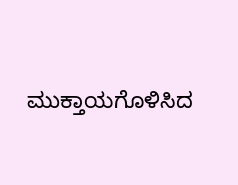ಮುಕ್ತಾಯಗೊಳಿಸಿದ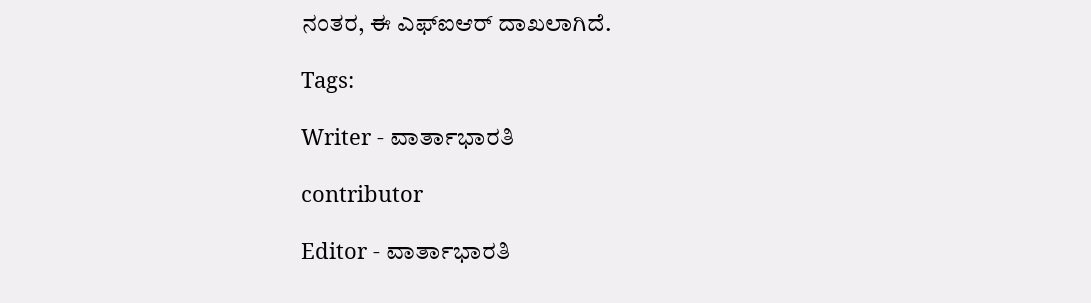ನಂತರ, ಈ ಎಫ್ಐಆರ್ ದಾಖಲಾಗಿದೆ.

Tags:

Writer - ವಾರ್ತಾಭಾರತಿ

contributor

Editor - ವಾರ್ತಾಭಾರತಿ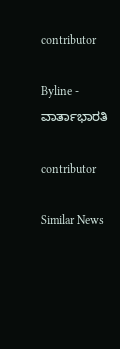contributor

Byline - ವಾರ್ತಾಭಾರತಿ

contributor

Similar News